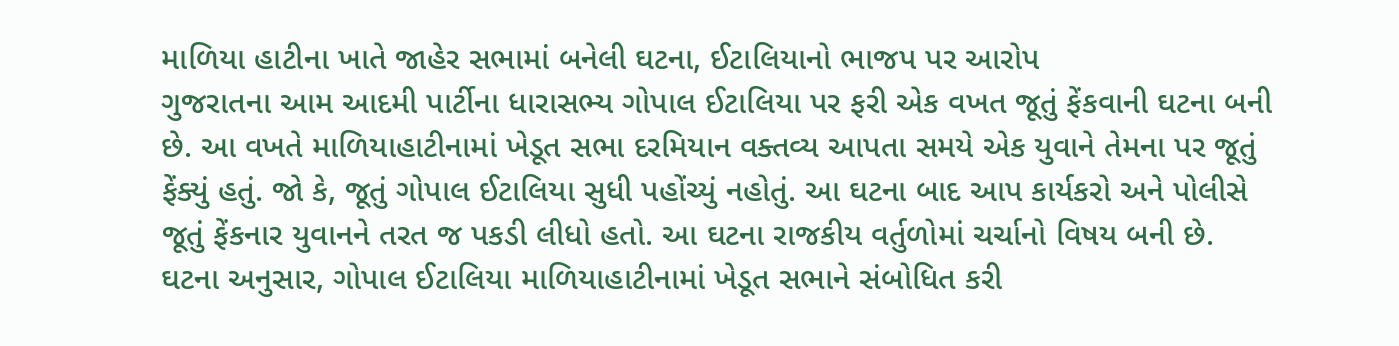માળિયા હાટીના ખાતે જાહેર સભામાં બનેલી ઘટના, ઈટાલિયાનો ભાજપ પર આરોપ
ગુજરાતના આમ આદમી પાર્ટીના ધારાસભ્ય ગોપાલ ઈટાલિયા પર ફરી એક વખત જૂતું ફેંકવાની ઘટના બની છે. આ વખતે માળિયાહાટીનામાં ખેડૂત સભા દરમિયાન વક્તવ્ય આપતા સમયે એક યુવાને તેમના પર જૂતું ફેંક્યું હતું. જો કે, જૂતું ગોપાલ ઈટાલિયા સુધી પહોંચ્યું નહોતું. આ ઘટના બાદ આપ કાર્યકરો અને પોલીસે જૂતું ફેંકનાર યુવાનને તરત જ પકડી લીધો હતો. આ ઘટના રાજકીય વર્તુળોમાં ચર્ચાનો વિષય બની છે.
ઘટના અનુસાર, ગોપાલ ઈટાલિયા માળિયાહાટીનામાં ખેડૂત સભાને સંબોધિત કરી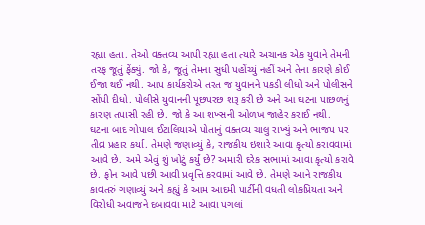રહ્યા હતા. તેઓ વક્તવ્ય આપી રહ્યા હતા ત્યારે અચાનક એક યુવાને તેમની તરફ જૂતું ફેંક્યું. જો કે, જૂતું તેમના સુધી પહોંચ્યું નહીં અને તેના કારણે કોઈ ઈજા થઈ નથી. આપ કાર્યકરોએ તરત જ યુવાનને પકડી લીધો અને પોલીસને સોંપી દીધો. પોલીસે યુવાનની પૂછપરછ શરૂ કરી છે અને આ ઘટના પાછળનું કારણ તપાસી રહી છે. જો કે આ શખ્સની ઓળખ જાહેર કરાઈ નથી.
ઘટના બાદ ગોપાલ ઈટાલિયાએ પોતાનું વક્તવ્ય ચાલુ રાખ્યું અને ભાજપ પર તીવ્ર પ્રહાર કર્યા. તેમણે જણાવ્યું કે, રાજકીય ઇશારે આવા કૃત્યો કરાવવામાં આવે છે. અમે એવું શું ખોટું કર્યું છે? અમારી દરેક સભામાં આવા કૃત્યો કરાવે છે. ફોન આવે પછી આવી પ્રવૃત્તિ કરવામાં આવે છે. તેમણે આને રાજકીય કાવતરું ગણાવ્યું અને કહ્યું કે આમ આદમી પાર્ટીની વધતી લોકપ્રિયતા અને વિરોધી અવાજને દબાવવા માટે આવા પગલાં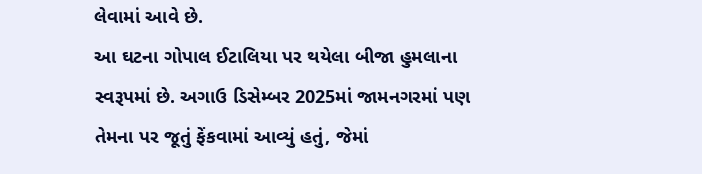લેવામાં આવે છે.
આ ઘટના ગોપાલ ઈટાલિયા પર થયેલા બીજા હુમલાના સ્વરૂપમાં છે. અગાઉ ડિસેમ્બર 2025માં જામનગરમાં પણ તેમના પર જૂતું ફેંકવામાં આવ્યું હતું, જેમાં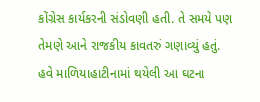કોંગ્રેસ કાર્યકરની સંડોવણી હતી. તે સમયે પણ તેમણે આને રાજકીય કાવતરું ગણાવ્યું હતું. હવે માળિયાહાટીનામાં થયેલી આ ઘટના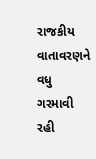રાજકીય વાતાવરણને વધુ ગરમાવી રહી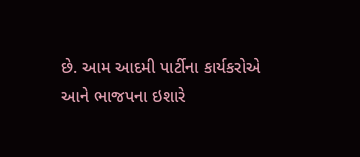છે. આમ આદમી પાર્ટીના કાર્યકરોએ આને ભાજપના ઇશારે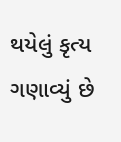થયેલું કૃત્ય ગણાવ્યું છે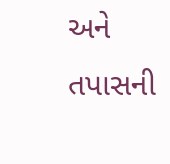અને તપાસની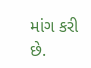માંગ કરી છે.